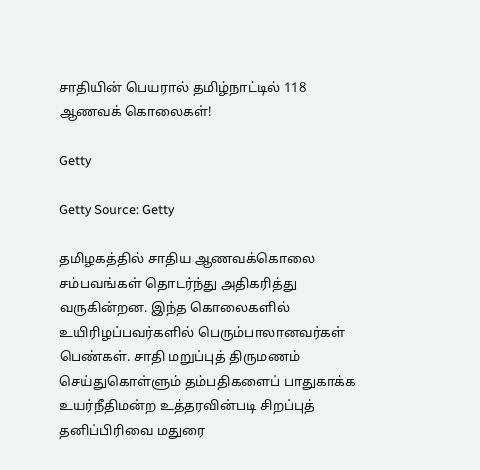சாதியின் பெயரால் தமிழ்நாட்டில் 118 ஆணவக் கொலைகள்!

Getty

Getty Source: Getty

தமிழகத்தில் சாதிய ஆணவக்கொலை சம்பவங்கள் தொடர்ந்து அதிகரித்து வருகின்றன. இந்த கொலைகளில் உயிரிழப்பவர்களில் பெரும்பாலானவர்கள் பெண்கள். சாதி மறுப்புத் திருமணம் செய்துகொள்ளும் தம்பதிகளைப் பாதுகாக்க உயர்நீதிமன்ற உத்தரவின்படி சிறப்புத் தனிப்பிரிவை மதுரை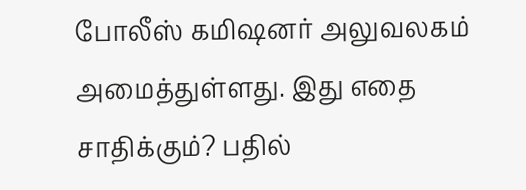போலீஸ் கமிஷனர் அலுவலகம் அமைத்துள்ளது. இது எதை சாதிக்கும்? பதில்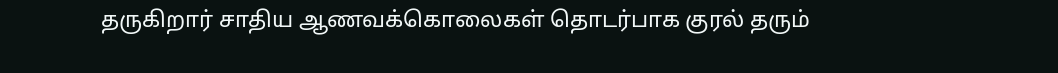தருகிறார் சாதிய ஆணவக்கொலைகள் தொடர்பாக குரல் தரும்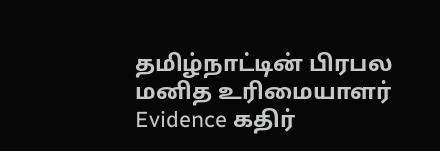தமிழ்நாட்டின் பிரபல மனித உரிமையாளர் Evidence கதிர்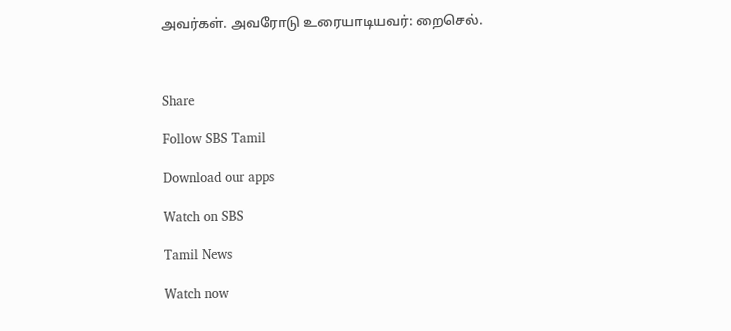அவர்கள். அவரோடு உரையாடியவர்: றைசெல்.



Share

Follow SBS Tamil

Download our apps

Watch on SBS

Tamil News

Watch now